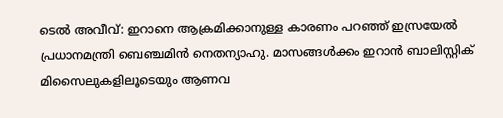ടെൽ അവീവ്: ഇറാനെ ആക്രമിക്കാനുള്ള കാരണം പറഞ്ഞ് ഇസ്രയേൽ പ്രധാനമന്ത്രി ബെഞ്ചമിൻ നെതന്യാഹു. മാസങ്ങൾക്കം ഇറാൻ ബാലിസ്റ്റിക് മിസൈലുകളിലൂടെയും ആണവ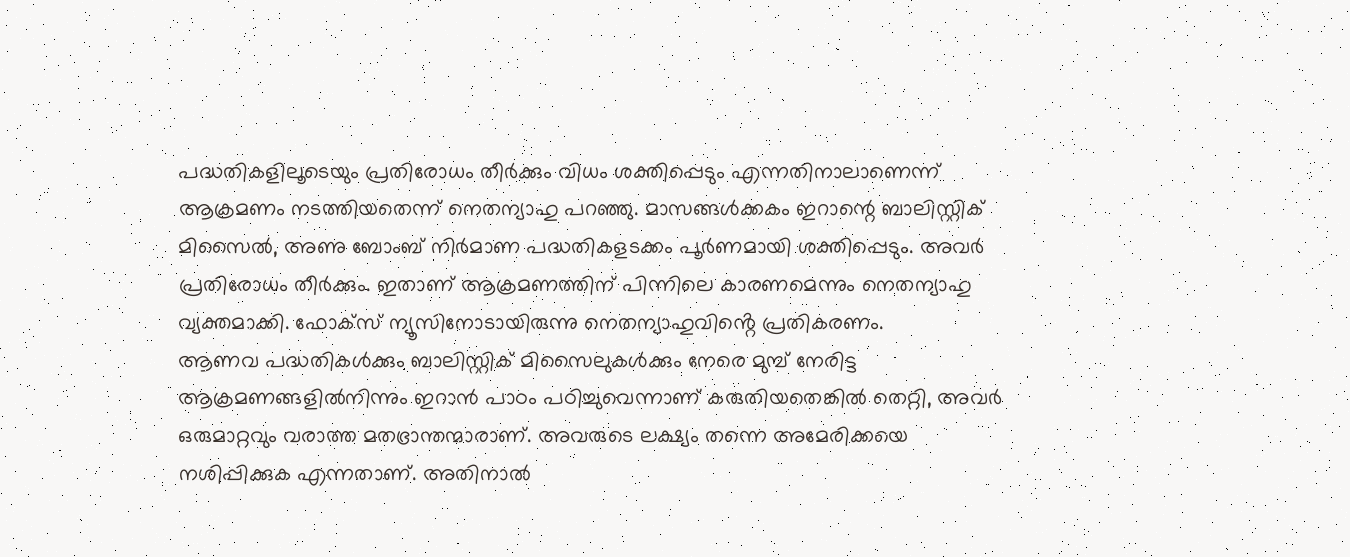പദ്ധതികളിലൂടെയും പ്രതിരോധം തീർക്കും വിധം ശക്തിപ്പെടും എന്നതിനാലാണെന്ന് ആക്രമണം നടത്തിയതെന്ന് നെതന്യാഹു പറഞ്ഞു. മാസങ്ങൾക്കകം ഇറാന്റെ ബാലിസ്റ്റിക് മിസൈൽ, അണു ബോംബ് നിർമാണ പദ്ധതികളടക്കം പൂർണമായി ശക്തിപ്പെടും. അവർ പ്രതിരോധം തീർക്കും. ഇതാണ് ആക്രമണത്തിന് പിന്നിലെ കാരണമെന്നും നെതന്യാഹു വ്യക്തമാക്കി. ഫോക്സ് ന്യൂസിനോടായിരുന്നു നെതന്യാഹുവിൻ്റെ പ്രതികരണം.
ആണവ പദ്ധതികൾക്കും ബാലിസ്റ്റിക് മിസൈലുകൾക്കും നേരെ മുമ്പ് നേരിട്ട ആക്രമണങ്ങളിൽനിന്നും ഇറാൻ പാഠം പഠിച്ചുവെന്നാണ് കരുതിയതെങ്കിൽ തെറ്റി, അവർ ഒരുമാറ്റവും വരാത്ത മതഭ്രാന്തന്മാരാണ്. അവരുടെ ലക്ഷ്യം തന്നെ അമേരിക്കയെ നശിപ്പിക്കുക എന്നതാണ്. അതിനാൽ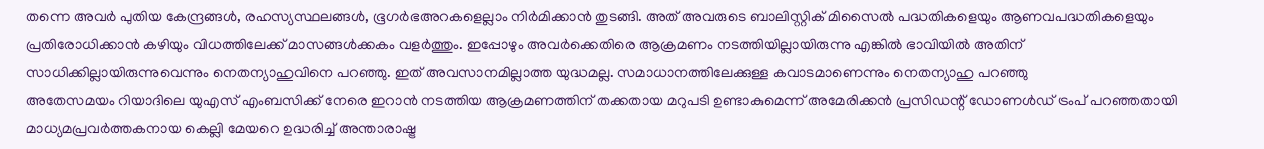തന്നെ അവർ പുതിയ കേന്ദ്രങ്ങൾ, രഹസ്യസ്ഥലങ്ങൾ, ഭൂഗർഭഅറകളെല്ലാം നിർമിക്കാൻ തുടങ്ങി. അത് അവരുടെ ബാലിസ്റ്റിക് മിസൈൽ പദ്ധതികളെയും ആണവപദ്ധതികളെയും പ്രതിരോധിക്കാൻ കഴിയും വിധത്തിലേക്ക് മാസങ്ങൾക്കകം വളർത്തും. ഇപ്പോഴും അവർക്കെതിരെ ആക്രമണം നടത്തിയില്ലായിരുന്നു എങ്കിൽ ഭാവിയിൽ അതിന് സാധിക്കില്ലായിരുന്നുവെന്നും നെതന്യാഹുവിനെ പറഞ്ഞു. ഇത് അവസാനമില്ലാത്ത യുദ്ധമല്ല. സമാധാനത്തിലേക്കുള്ള കവാടമാണെന്നും നെതന്യാഹു പറഞ്ഞു
അതേസമയം റിയാദിലെ യുഎസ് എംബസിക്ക് നേരെ ഇറാൻ നടത്തിയ ആക്രമണത്തിന് തക്കതായ മറുപടി ഉണ്ടാകുമെന്ന് അമേരിക്കൻ പ്രസിഡന്റ് ഡോണൾഡ് ട്രംപ് പറഞ്ഞതായി മാധ്യമപ്രവർത്തകനായ കെല്ലി മേയറെ ഉദ്ധരിച്ച് അന്താരാഷ്ട്ര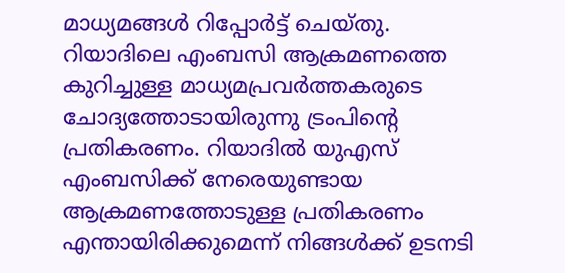മാധ്യമങ്ങൾ റിപ്പോർട്ട് ചെയ്തു. റിയാദിലെ എംബസി ആക്രമണത്തെ കുറിച്ചുള്ള മാധ്യമപ്രവർത്തകരുടെ ചോദ്യത്തോടായിരുന്നു ട്രംപിന്റെ പ്രതികരണം. റിയാദിൽ യുഎസ് എംബസിക്ക് നേരെയുണ്ടായ ആക്രമണത്തോടുള്ള പ്രതികരണം എന്തായിരിക്കുമെന്ന് നിങ്ങൾക്ക് ഉടനടി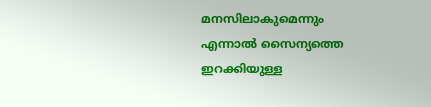മനസിലാകുമെന്നും എന്നാൽ സൈന്യത്തെ ഇറക്കിയുള്ള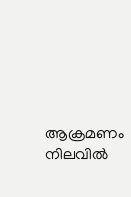ആക്രമണം നിലവിൽ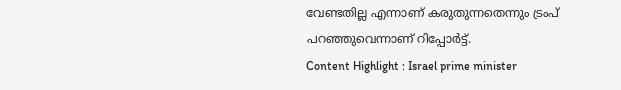വേണ്ടതില്ല എന്നാണ് കരുതുന്നതെന്നും ട്രംപ് പറഞ്ഞുവെന്നാണ് റിപ്പോർട്ട്.
Content Highlight : Israel prime minister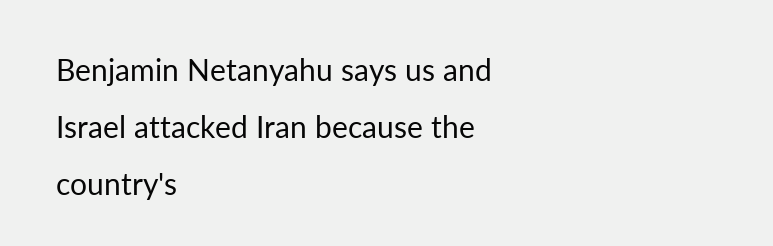Benjamin Netanyahu says us and Israel attacked Iran because the country's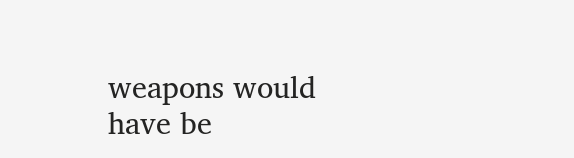weapons would have be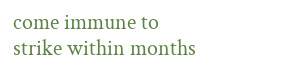come immune to strike within months